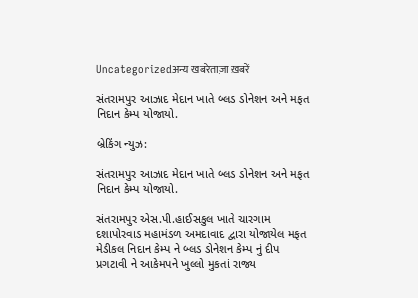Uncategorizedअन्य खबरेताज़ा ख़बरें

સંતરામપુર આઝાદ મેદાન ખાતે બ્લડ ડોનેશન અને મફત નિદાન કેમ્પ યોજાયો.

બ્રેકિંગ ન્યુઝ:

સંતરામપુર આઝાદ મેદાન ખાતે બ્લડ ડોનેશન અને મફત નિદાન કેમ્પ યોજાયો.

સંતરામપુર એસ.પી.હાઈસકુલ ખાતે ચારગામ દશાપોરવાડ મહામંડળ અમદાવાદ દ્વારા યોજાયેલ મફત મેડીકલ નિદાન કેમ્પ ને બ્લડ ડોનેશન કેમ્પ નું દીપ પ્રગટાવી ને આકેમપને ખુલ્લો મુકતાં રાજ્ય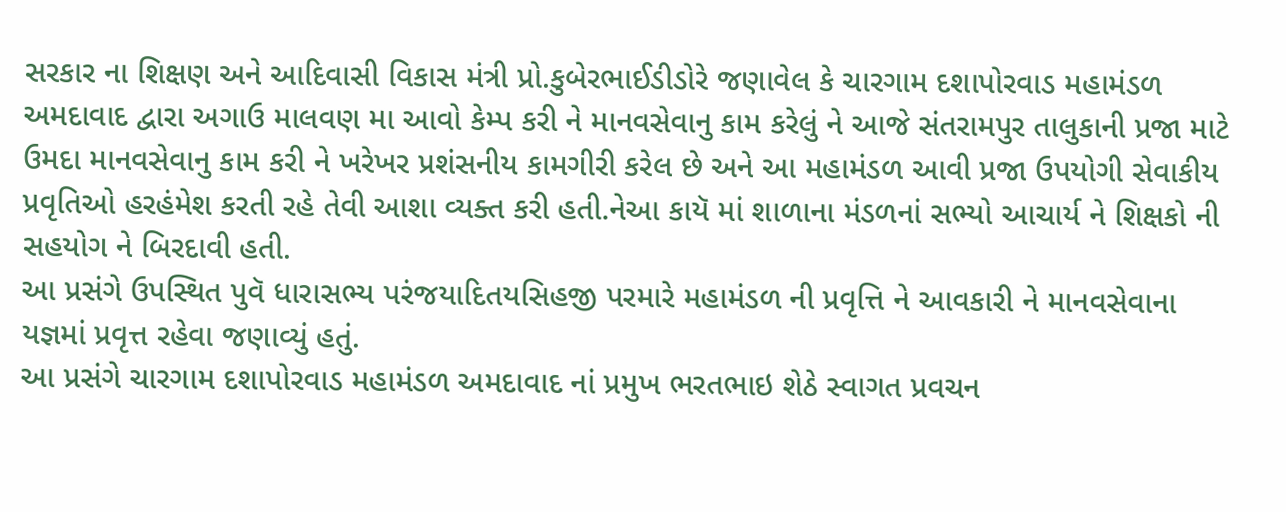સરકાર ના શિક્ષણ અને આદિવાસી વિકાસ મંત્રી પ્રો.કુબેરભાઈડીડોરે જણાવેલ કે ચારગામ દશાપોરવાડ મહામંડળ અમદાવાદ દ્વારા અગાઉ માલવણ મા આવો કેમ્પ કરી ને માનવસેવાનુ કામ કરેલું ને આજે સંતરામપુર તાલુકાની પ્રજા માટે ઉમદા માનવસેવાનુ કામ કરી ને ખરેખર પ્રશંસનીય કામગીરી કરેલ છે અને આ મહામંડળ આવી પ્રજા ઉપયોગી સેવાકીય પ્રવૃતિઓ હરહંમેશ કરતી રહે તેવી આશા વ્યક્ત કરી હતી.નેઆ કાયૅ માં શાળાના મંડળનાં સભ્યો આચાર્ય ને શિક્ષકો ની સહયોગ ને બિરદાવી હતી.
આ પ્રસંગે ઉપસ્થિત પુવૅ ધારાસભ્ય પરંજયાદિતયસિહજી પરમારે મહામંડળ ની પ્રવૃત્તિ ને આવકારી ને માનવસેવાના યજ્ઞમાં પ્રવૃત્ત રહેવા જણાવ્યું હતું.
આ પ્રસંગે ચારગામ દશાપોરવાડ મહામંડળ અમદાવાદ નાં પ્રમુખ ભરતભાઇ શેઠે સ્વાગત પ્રવચન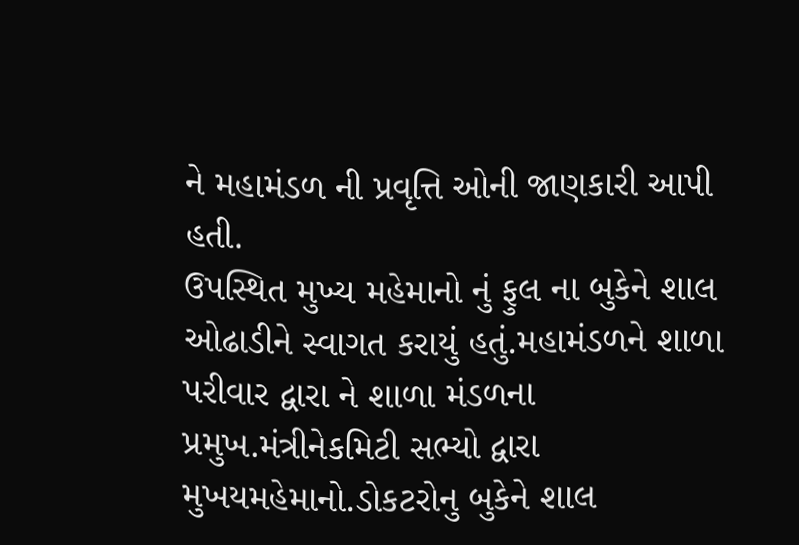ને મહામંડળ ની પ્રવૃત્તિ ઓની જાણકારી આપી હતી.
ઉપસ્થિત મુખ્ય મહેમાનો નું ફુલ ના બુકેને શાલ ઓઢાડીને સ્વાગત કરાયું હતું.મહામંડળને શાળા પરીવાર દ્વારા ને શાળા મંડળના પ્રમુખ.મંત્રીનેકમિટી સભ્યો દ્વારા મુખયમહેમાનો.ડોકટરોનુ બુકેને શાલ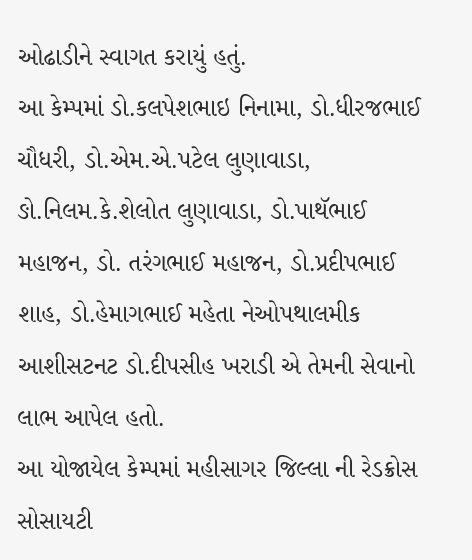ઓઢાડીને સ્વાગત કરાયું હતું.
આ કેમ્પમાં ડો.કલપેશભાઇ નિનામા, ડો.ધીરજભાઈ ચૌધરી, ડો.એમ.એ.પટેલ લુણાવાડા, ઙો.નિલમ.કે.શેલોત લુણાવાડા, ડો.પાથૅભાઈ મહાજન, ડો. તરંગભાઈ મહાજન, ડો.પ્રદીપભાઈ શાહ, ડો.હેમાગભાઈ મહેતા નેઓપથાલમીક આશીસટનટ ડો.દીપસીહ ખરાડી એ તેમની સેવાનો લાભ આપેલ હતો.
આ યોજાયેલ કેમ્પમાં મહીસાગર જિલ્લા ની રેડક્રોસ સોસાયટી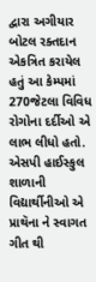દ્વારા અગીયાર બોટલ રક્તદાન એકત્રિત કરાયેલ હતું આ કેમ્પમાં 270જેટલા વિવિધ રોગોના દર્દીઓ એ લાભ લીધો હતો.
એસપી હાઈસ્કુલ શાળાની વિદ્યાર્થીનીઓ એ પ્રાથૅના ને સ્વાગત ગીત થી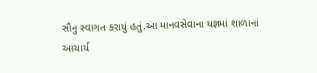સૌનુ સ્વાગત કરાયું હતું.આ માનવસેવાના યજ્ઞમાં શાળાનાં આચાર્ય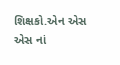શિક્ષકો.એન એસ એસ નાં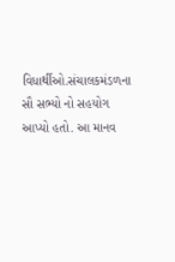વિધાર્થીઓ.સંચાલકમંડળના સૌ સભ્યો નો સહયોગ આપ્યો હતો. આ માનવ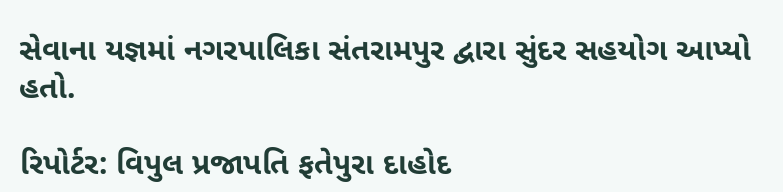સેવાના યજ્ઞમાં નગરપાલિકા સંતરામપુર દ્વારા સુંદર સહયોગ આપ્યો હતો.

રિપોર્ટર: વિપુલ પ્રજાપતિ ફતેપુરા દાહોદ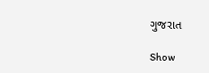ગુજરાત

Show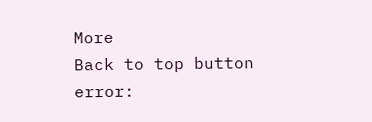More
Back to top button
error: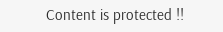Content is protected !!